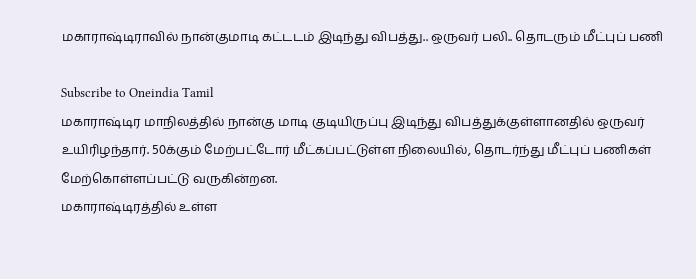மகாராஷ்டிராவில் நான்குமாடி கட்டடம் இடிந்து விபத்து.. ஒருவர் பலி.. தொடரும் மீட்புப் பணி

Subscribe to Oneindia Tamil
மகாராஷ்டிர மாநிலத்தில் நான்கு மாடி குடியிருப்பு இடிந்து விபத்துக்குள்ளானதில் ஒருவர் உயிரிழந்தார். 50க்கும் மேற்பட்டோர் மீட்கப்பட்டுள்ள நிலையில், தொடர்ந்து மீட்புப் பணிகள் மேற்கொள்ளப்பட்டு வருகின்றன.
மகாராஷ்டிரத்தில் உள்ள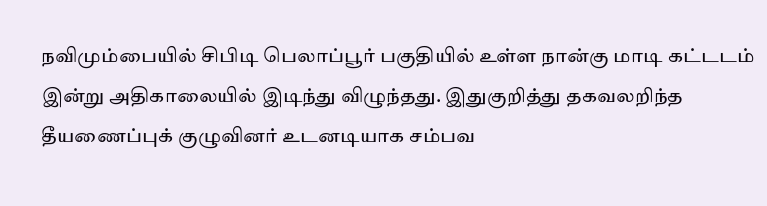நவிமும்பையில் சிபிடி பெலாப்பூர் பகுதியில் உள்ள நான்கு மாடி கட்டடம் இன்று அதிகாலையில் இடிந்து விழுந்தது. இதுகுறித்து தகவலறிந்த தீயணைப்புக் குழுவினர் உடனடியாக சம்பவ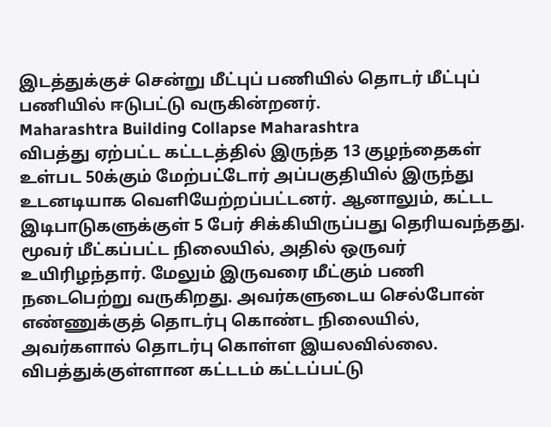இடத்துக்குச் சென்று மீட்புப் பணியில் தொடர் மீட்புப் பணியில் ஈடுபட்டு வருகின்றனர்.
Maharashtra Building Collapse Maharashtra
விபத்து ஏற்பட்ட கட்டடத்தில் இருந்த 13 குழந்தைகள் உள்பட 50க்கும் மேற்பட்டோர் அப்பகுதியில் இருந்து உடனடியாக வெளியேற்றப்பட்டனர். ஆனாலும், கட்டட இடிபாடுகளுக்குள் 5 பேர் சிக்கியிருப்பது தெரியவந்தது. மூவர் மீட்கப்பட்ட நிலையில், அதில் ஒருவர் உயிரிழந்தார். மேலும் இருவரை மீட்கும் பணி நடைபெற்று வருகிறது. அவர்களுடைய செல்போன் எண்ணுக்குத் தொடர்பு கொண்ட நிலையில், அவர்களால் தொடர்பு கொள்ள இயலவில்லை.
விபத்துக்குள்ளான கட்டடம் கட்டப்பட்டு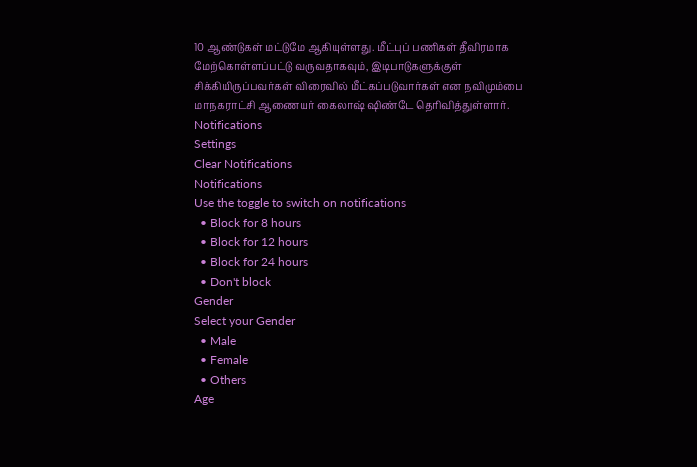10 ஆண்டுகள் மட்டுமே ஆகியுள்ளது. மீட்புப் பணிகள் தீவிரமாக மேற்கொள்ளப்பட்டு வருவதாகவும், இடிபாடுகளுக்குள் சிக்கியிருப்பவர்கள் விரைவில் மீட்கப்படுவார்கள் என நவிமும்பை மாநகராட்சி ஆணையர் கைலாஷ் ஷிண்டே தெரிவித்துள்ளார்.
Notifications
Settings
Clear Notifications
Notifications
Use the toggle to switch on notifications
  • Block for 8 hours
  • Block for 12 hours
  • Block for 24 hours
  • Don't block
Gender
Select your Gender
  • Male
  • Female
  • Others
Age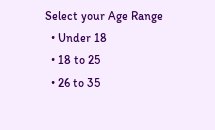Select your Age Range
  • Under 18
  • 18 to 25
  • 26 to 35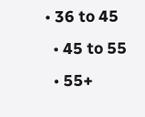• 36 to 45
  • 45 to 55
  • 55+